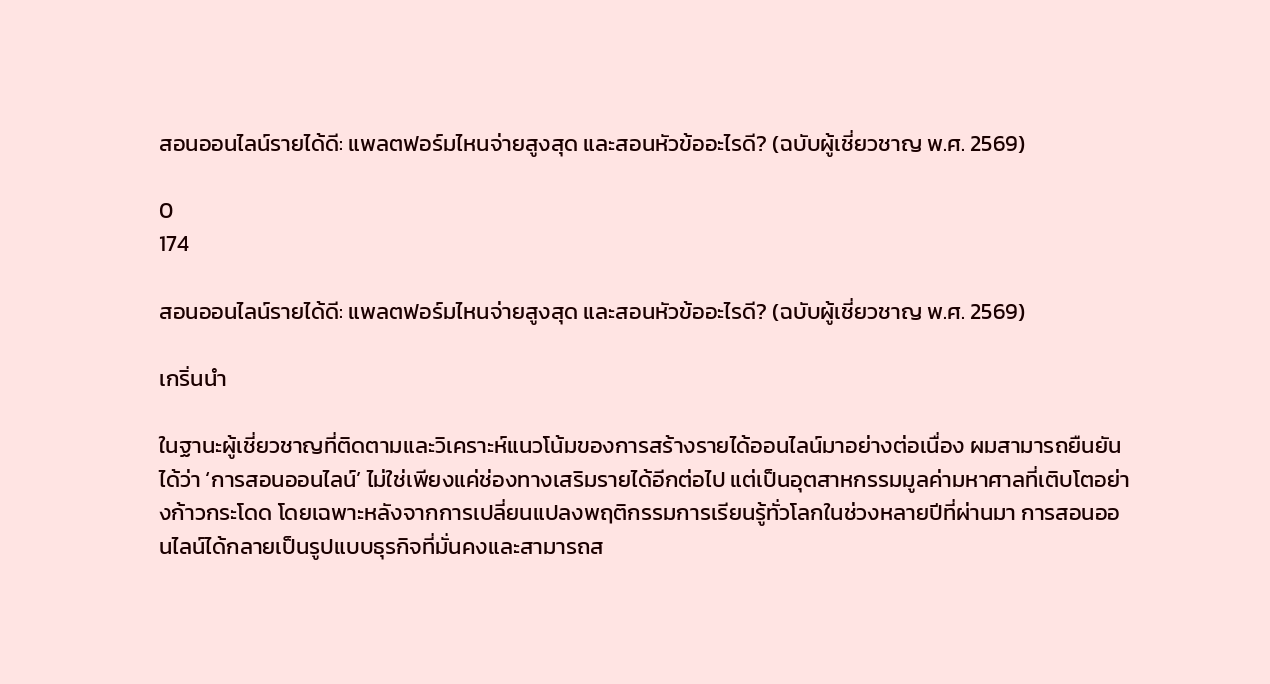สอนออนไลน์รายได้ดี: แพลตฟอร์มไหนจ่ายสูงสุด และสอนหัวข้ออะไรดี? (ฉบับผู้เชี่ยวชาญ พ.ศ. 2569)

0
174

สอนออนไลน์รายได้ดี: แพลตฟอร์มไหนจ่ายสูงสุด และสอนหัวข้ออะไรดี? (ฉบับผู้เชี่ยวชาญ พ.ศ. 2569)

เกริ่นนำ

ในฐานะผู้เชี่ยวชาญที่ติดตามและวิเคราะห์แนวโน้มของการสร้างรายได้ออนไลน์มาอย่างต่อเนื่อง ผมสามารถยืนยันได้ว่า ‘การสอนออนไลน์’ ไม่ใช่เพียงแค่ช่องทางเสริมรายได้อีกต่อไป แต่เป็นอุตสาหกรรมมูลค่ามหาศาลที่เติบโตอย่างก้าวกระโดด โดยเฉพาะหลังจากการเปลี่ยนแปลงพฤติกรรมการเรียนรู้ทั่วโลกในช่วงหลายปีที่ผ่านมา การสอนออนไลน์ได้กลายเป็นรูปแบบธุรกิจที่มั่นคงและสามารถส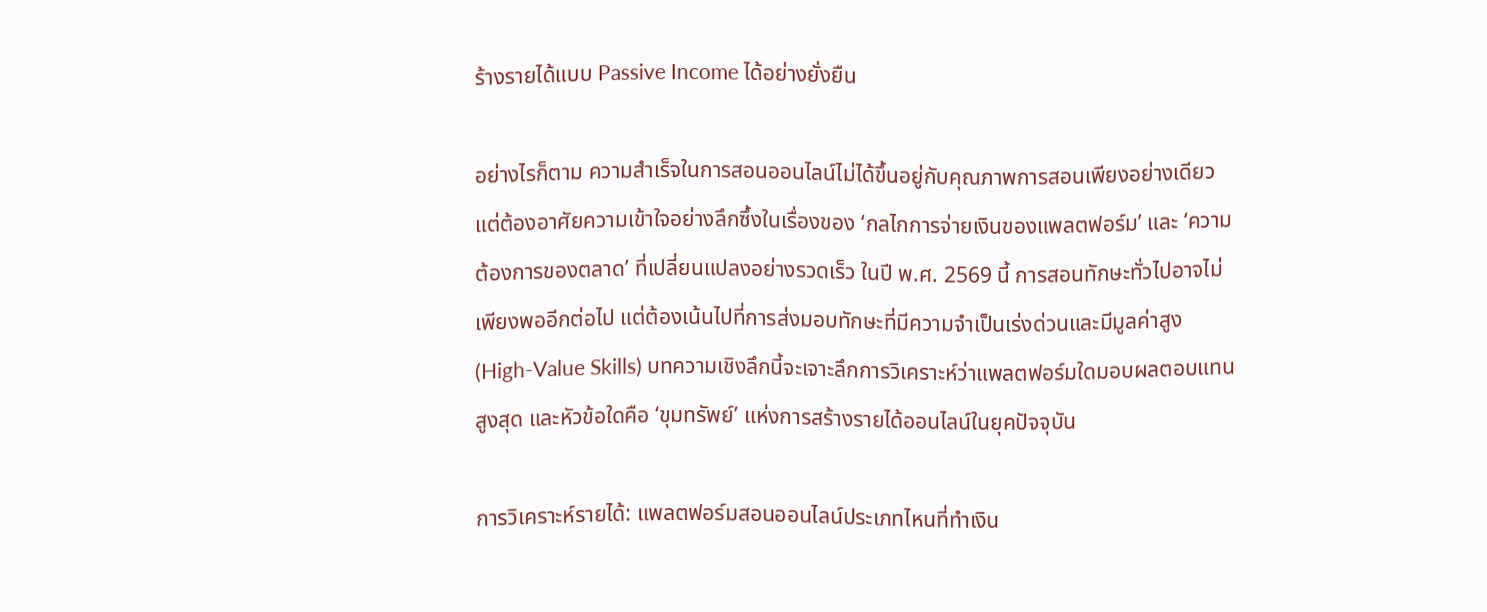ร้างรายได้แบบ Passive Income ได้อย่างยั่งยืน

อย่างไรก็ตาม ความสำเร็จในการสอนออนไลน์ไม่ได้ขึ้นอยู่กับคุณภาพการสอนเพียงอย่างเดียว แต่ต้องอาศัยความเข้าใจอย่างลึกซึ้งในเรื่องของ ‘กลไกการจ่ายเงินของแพลตฟอร์ม’ และ ‘ความต้องการของตลาด’ ที่เปลี่ยนแปลงอย่างรวดเร็ว ในปี พ.ศ. 2569 นี้ การสอนทักษะทั่วไปอาจไม่เพียงพออีกต่อไป แต่ต้องเน้นไปที่การส่งมอบทักษะที่มีความจำเป็นเร่งด่วนและมีมูลค่าสูง (High-Value Skills) บทความเชิงลึกนี้จะเจาะลึกการวิเคราะห์ว่าแพลตฟอร์มใดมอบผลตอบแทนสูงสุด และหัวข้อใดคือ ‘ขุมทรัพย์’ แห่งการสร้างรายได้ออนไลน์ในยุคปัจจุบัน

การวิเคราะห์รายได้: แพลตฟอร์มสอนออนไลน์ประเภทไหนที่ทำเงิน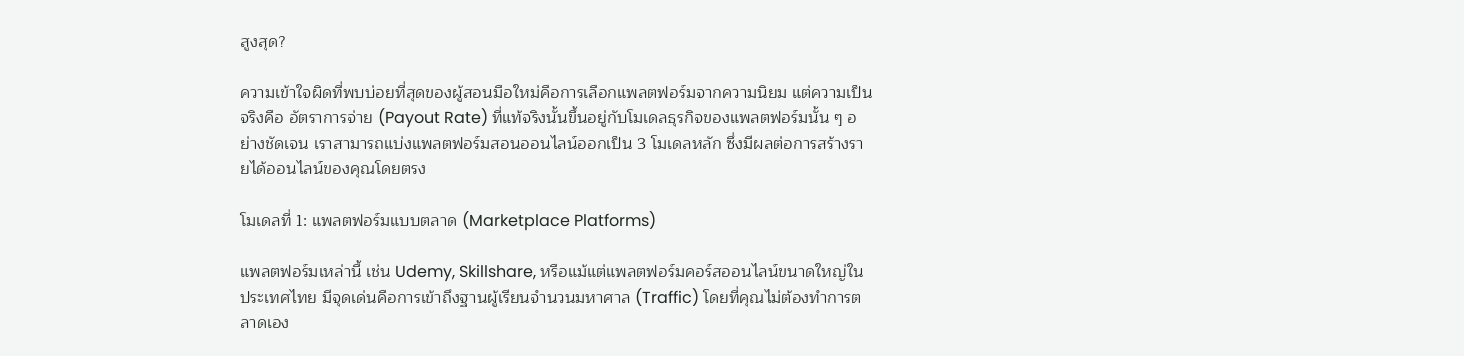สูงสุด?

ความเข้าใจผิดที่พบบ่อยที่สุดของผู้สอนมือใหม่คือการเลือกแพลตฟอร์มจากความนิยม แต่ความเป็นจริงคือ อัตราการจ่าย (Payout Rate) ที่แท้จริงนั้นขึ้นอยู่กับโมเดลธุรกิจของแพลตฟอร์มนั้น ๆ อย่างชัดเจน เราสามารถแบ่งแพลตฟอร์มสอนออนไลน์ออกเป็น 3 โมเดลหลัก ซึ่งมีผลต่อการสร้างรายได้ออนไลน์ของคุณโดยตรง

โมเดลที่ 1: แพลตฟอร์มแบบตลาด (Marketplace Platforms)

แพลตฟอร์มเหล่านี้ เช่น Udemy, Skillshare, หรือแม้แต่แพลตฟอร์มคอร์สออนไลน์ขนาดใหญ่ในประเทศไทย มีจุดเด่นคือการเข้าถึงฐานผู้เรียนจำนวนมหาศาล (Traffic) โดยที่คุณไม่ต้องทำการตลาดเอง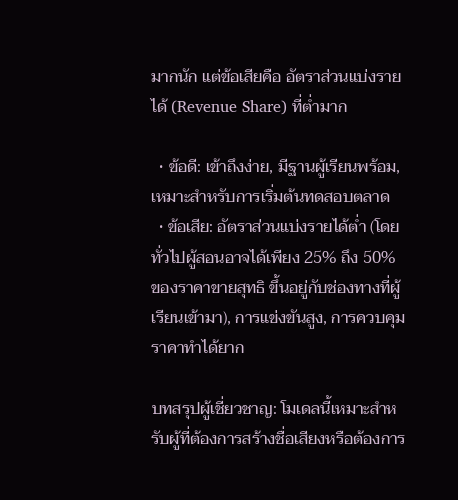มากนัก แต่ข้อเสียคือ อัตราส่วนแบ่งรายได้ (Revenue Share) ที่ต่ำมาก

  • ข้อดี: เข้าถึงง่าย, มีฐานผู้เรียนพร้อม, เหมาะสำหรับการเริ่มต้นทดสอบตลาด
  • ข้อเสีย: อัตราส่วนแบ่งรายได้ต่ำ (โดยทั่วไปผู้สอนอาจได้เพียง 25% ถึง 50% ของราคาขายสุทธิ ขึ้นอยู่กับช่องทางที่ผู้เรียนเข้ามา), การแข่งขันสูง, การควบคุมราคาทำได้ยาก

บทสรุปผู้เชี่ยวชาญ: โมเดลนี้เหมาะสำหรับผู้ที่ต้องการสร้างชื่อเสียงหรือต้องการ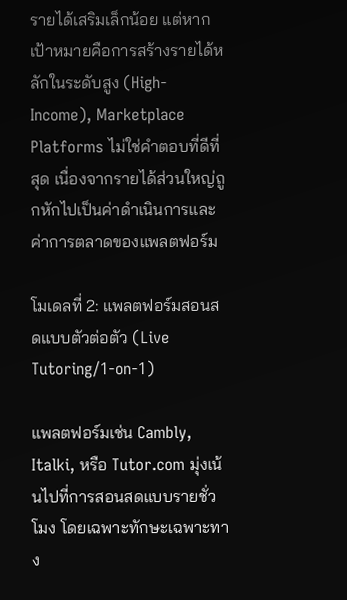รายได้เสริมเล็กน้อย แต่หากเป้าหมายคือการสร้างรายได้หลักในระดับสูง (High-Income), Marketplace Platforms ไม่ใช่คำตอบที่ดีที่สุด เนื่องจากรายได้ส่วนใหญ่ถูกหักไปเป็นค่าดำเนินการและค่าการตลาดของแพลตฟอร์ม

โมเดลที่ 2: แพลตฟอร์มสอนสดแบบตัวต่อตัว (Live Tutoring/1-on-1)

แพลตฟอร์มเช่น Cambly, Italki, หรือ Tutor.com มุ่งเน้นไปที่การสอนสดแบบรายชั่วโมง โดยเฉพาะทักษะเฉพาะทาง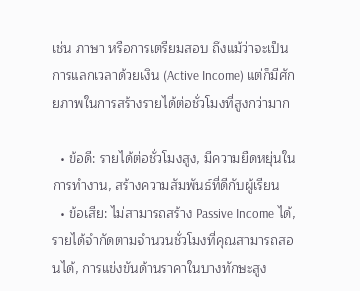เช่น ภาษา หรือการเตรียมสอบ ถึงแม้ว่าจะเป็นการแลกเวลาด้วยเงิน (Active Income) แต่ก็มีศักยภาพในการสร้างรายได้ต่อชั่วโมงที่สูงกว่ามาก

  • ข้อดี: รายได้ต่อชั่วโมงสูง, มีความยืดหยุ่นในการทำงาน, สร้างความสัมพันธ์ที่ดีกับผู้เรียน
  • ข้อเสีย: ไม่สามารถสร้าง Passive Income ได้, รายได้จำกัดตามจำนวนชั่วโมงที่คุณสามารถสอนได้, การแข่งขันด้านราคาในบางทักษะสูง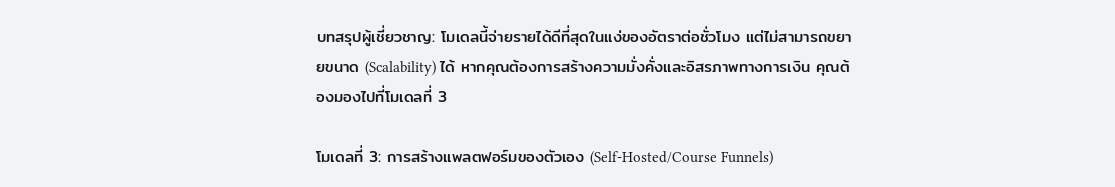บทสรุปผู้เชี่ยวชาญ: โมเดลนี้จ่ายรายได้ดีที่สุดในแง่ของอัตราต่อชั่วโมง แต่ไม่สามารถขยายขนาด (Scalability) ได้ หากคุณต้องการสร้างความมั่งคั่งและอิสรภาพทางการเงิน คุณต้องมองไปที่โมเดลที่ 3

โมเดลที่ 3: การสร้างแพลตฟอร์มของตัวเอง (Self-Hosted/Course Funnels)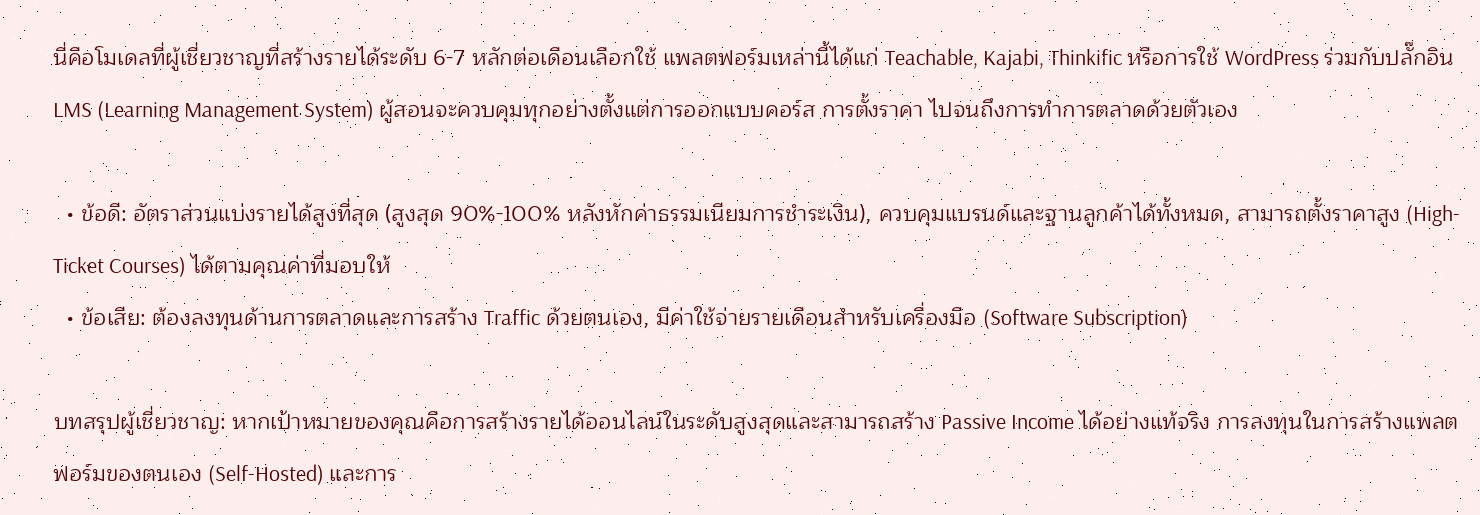นี่คือโมเดลที่ผู้เชี่ยวชาญที่สร้างรายได้ระดับ 6-7 หลักต่อเดือนเลือกใช้ แพลตฟอร์มเหล่านี้ได้แก่ Teachable, Kajabi, Thinkific หรือการใช้ WordPress ร่วมกับปลั๊กอิน LMS (Learning Management System) ผู้สอนจะควบคุมทุกอย่างตั้งแต่การออกแบบคอร์ส การตั้งราคา ไปจนถึงการทำการตลาดด้วยตัวเอง

  • ข้อดี: อัตราส่วนแบ่งรายได้สูงที่สุด (สูงสุด 90%-100% หลังหักค่าธรรมเนียมการชำระเงิน), ควบคุมแบรนด์และฐานลูกค้าได้ทั้งหมด, สามารถตั้งราคาสูง (High-Ticket Courses) ได้ตามคุณค่าที่มอบให้
  • ข้อเสีย: ต้องลงทุนด้านการตลาดและการสร้าง Traffic ด้วยตนเอง, มีค่าใช้จ่ายรายเดือนสำหรับเครื่องมือ (Software Subscription)

บทสรุปผู้เชี่ยวชาญ: หากเป้าหมายของคุณคือการสร้างรายได้ออนไลน์ในระดับสูงสุดและสามารถสร้าง Passive Income ได้อย่างแท้จริง การลงทุนในการสร้างแพลตฟอร์มของตนเอง (Self-Hosted) และการ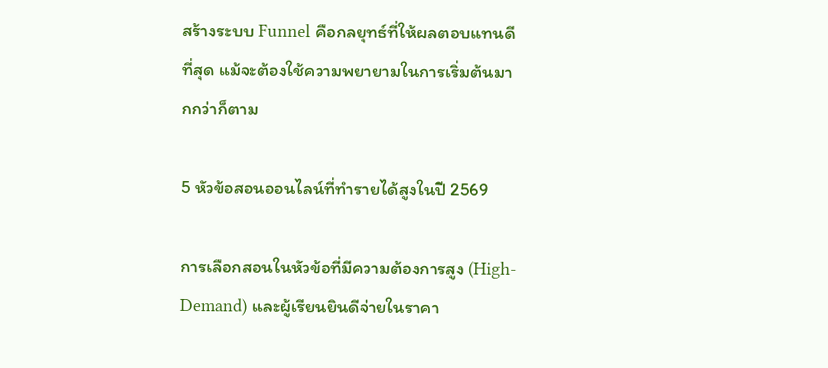สร้างระบบ Funnel คือกลยุทธ์ที่ให้ผลตอบแทนดีที่สุด แม้จะต้องใช้ความพยายามในการเริ่มต้นมากกว่าก็ตาม

5 หัวข้อสอนออนไลน์ที่ทำรายได้สูงในปี 2569

การเลือกสอนในหัวข้อที่มีความต้องการสูง (High-Demand) และผู้เรียนยินดีจ่ายในราคา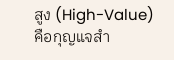สูง (High-Value) คือกุญแจสำ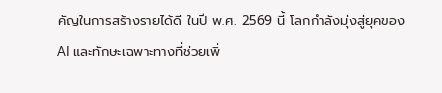คัญในการสร้างรายได้ดี ในปี พ.ศ. 2569 นี้ โลกกำลังมุ่งสู่ยุคของ AI และทักษะเฉพาะทางที่ช่วยเพิ่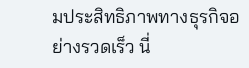มประสิทธิภาพทางธุรกิจอย่างรวดเร็ว นี่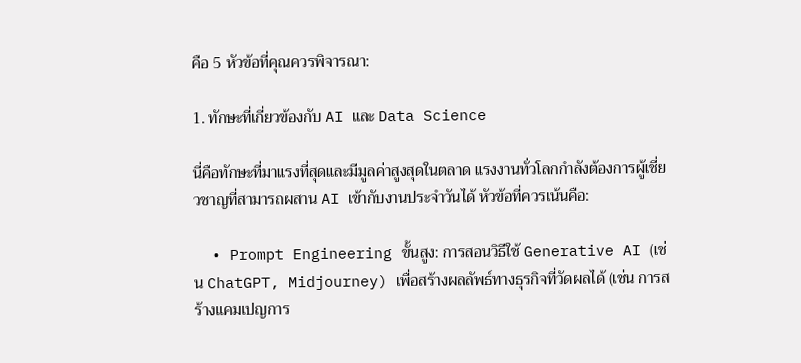คือ 5 หัวข้อที่คุณควรพิจารณา:

1. ทักษะที่เกี่ยวข้องกับ AI และ Data Science

นี่คือทักษะที่มาแรงที่สุดและมีมูลค่าสูงสุดในตลาด แรงงานทั่วโลกกำลังต้องการผู้เชี่ยวชาญที่สามารถผสาน AI เข้ากับงานประจำวันได้ หัวข้อที่ควรเน้นคือ:

  • Prompt Engineering ขั้นสูง: การสอนวิธีใช้ Generative AI (เช่น ChatGPT, Midjourney) เพื่อสร้างผลลัพธ์ทางธุรกิจที่วัดผลได้ (เช่น การสร้างแคมเปญการ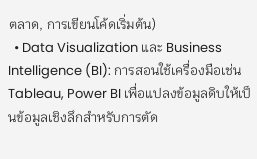ตลาด, การเขียนโค้ดเริ่มต้น)
  • Data Visualization และ Business Intelligence (BI): การสอนใช้เครื่องมือเช่น Tableau, Power BI เพื่อแปลงข้อมูลดิบให้เป็นข้อมูลเชิงลึกสำหรับการตัด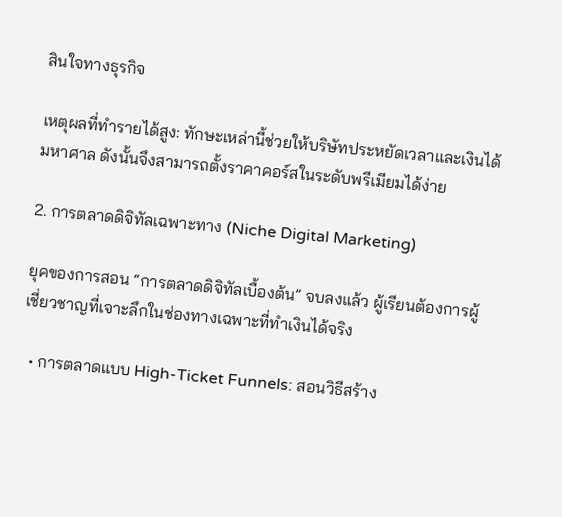สินใจทางธุรกิจ

เหตุผลที่ทำรายได้สูง: ทักษะเหล่านี้ช่วยให้บริษัทประหยัดเวลาและเงินได้มหาศาล ดังนั้นจึงสามารถตั้งราคาคอร์สในระดับพรีเมียมได้ง่าย

2. การตลาดดิจิทัลเฉพาะทาง (Niche Digital Marketing)

ยุคของการสอน “การตลาดดิจิทัลเบื้องต้น” จบลงแล้ว ผู้เรียนต้องการผู้เชี่ยวชาญที่เจาะลึกในช่องทางเฉพาะที่ทำเงินได้จริง

  • การตลาดแบบ High-Ticket Funnels: สอนวิธีสร้าง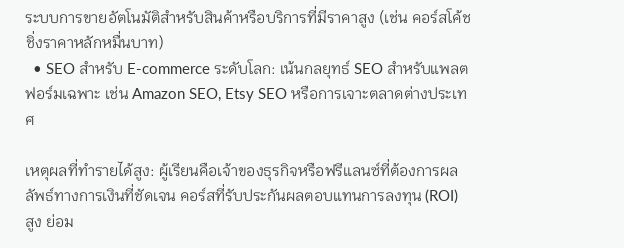ระบบการขายอัตโนมัติสำหรับสินค้าหรือบริการที่มีราคาสูง (เช่น คอร์สโค้ชชิ่งราคาหลักหมื่นบาท)
  • SEO สำหรับ E-commerce ระดับโลก: เน้นกลยุทธ์ SEO สำหรับแพลตฟอร์มเฉพาะ เช่น Amazon SEO, Etsy SEO หรือการเจาะตลาดต่างประเทศ

เหตุผลที่ทำรายได้สูง: ผู้เรียนคือเจ้าของธุรกิจหรือฟรีแลนซ์ที่ต้องการผลลัพธ์ทางการเงินที่ชัดเจน คอร์สที่รับประกันผลตอบแทนการลงทุน (ROI) สูง ย่อม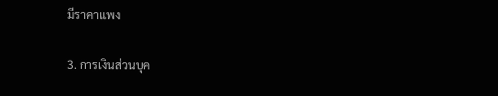มีราคาแพง

3. การเงินส่วนบุค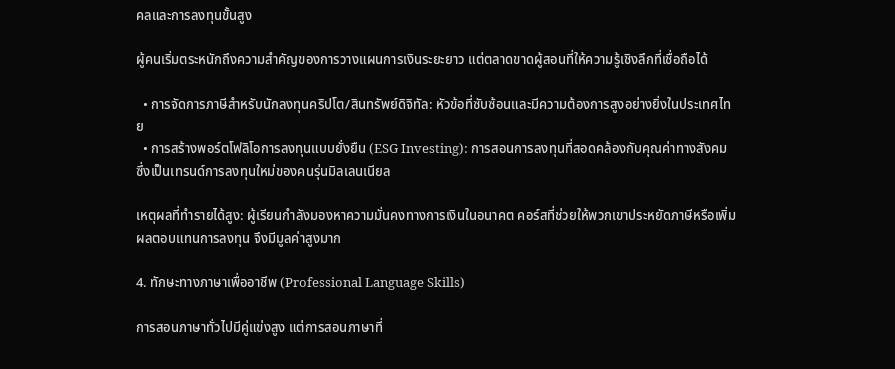คลและการลงทุนขั้นสูง

ผู้คนเริ่มตระหนักถึงความสำคัญของการวางแผนการเงินระยะยาว แต่ตลาดขาดผู้สอนที่ให้ความรู้เชิงลึกที่เชื่อถือได้

  • การจัดการภาษีสำหรับนักลงทุนคริปโต/สินทรัพย์ดิจิทัล: หัวข้อที่ซับซ้อนและมีความต้องการสูงอย่างยิ่งในประเทศไทย
  • การสร้างพอร์ตโฟลิโอการลงทุนแบบยั่งยืน (ESG Investing): การสอนการลงทุนที่สอดคล้องกับคุณค่าทางสังคม ซึ่งเป็นเทรนด์การลงทุนใหม่ของคนรุ่นมิลเลนเนียล

เหตุผลที่ทำรายได้สูง: ผู้เรียนกำลังมองหาความมั่นคงทางการเงินในอนาคต คอร์สที่ช่วยให้พวกเขาประหยัดภาษีหรือเพิ่มผลตอบแทนการลงทุน จึงมีมูลค่าสูงมาก

4. ทักษะทางภาษาเพื่ออาชีพ (Professional Language Skills)

การสอนภาษาทั่วไปมีคู่แข่งสูง แต่การสอนภาษาที่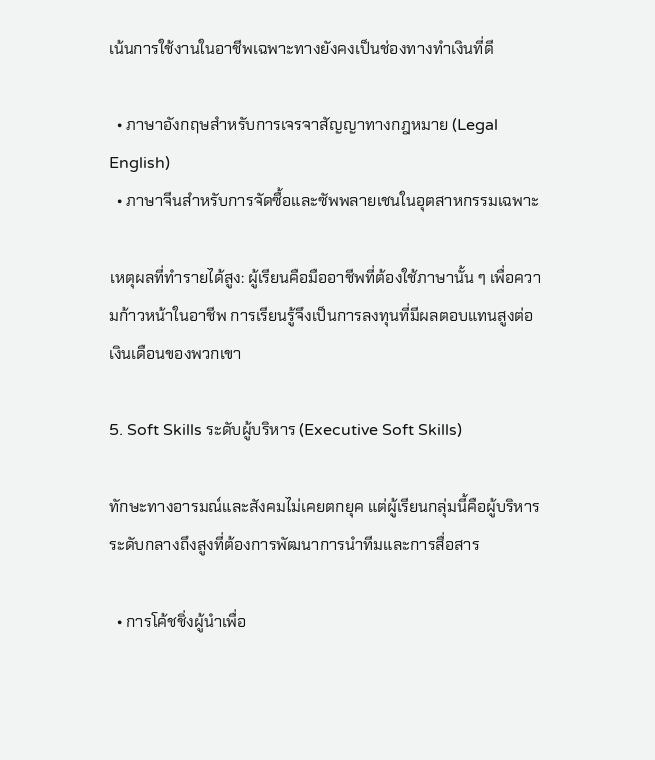เน้นการใช้งานในอาชีพเฉพาะทางยังคงเป็นช่องทางทำเงินที่ดี

  • ภาษาอังกฤษสำหรับการเจรจาสัญญาทางกฎหมาย (Legal English)
  • ภาษาจีนสำหรับการจัดซื้อและซัพพลายเชนในอุตสาหกรรมเฉพาะ

เหตุผลที่ทำรายได้สูง: ผู้เรียนคือมืออาชีพที่ต้องใช้ภาษานั้น ๆ เพื่อความก้าวหน้าในอาชีพ การเรียนรู้จึงเป็นการลงทุนที่มีผลตอบแทนสูงต่อเงินเดือนของพวกเขา

5. Soft Skills ระดับผู้บริหาร (Executive Soft Skills)

ทักษะทางอารมณ์และสังคมไม่เคยตกยุค แต่ผู้เรียนกลุ่มนี้คือผู้บริหารระดับกลางถึงสูงที่ต้องการพัฒนาการนำทีมและการสื่อสาร

  • การโค้ชชิ่งผู้นำเพื่อ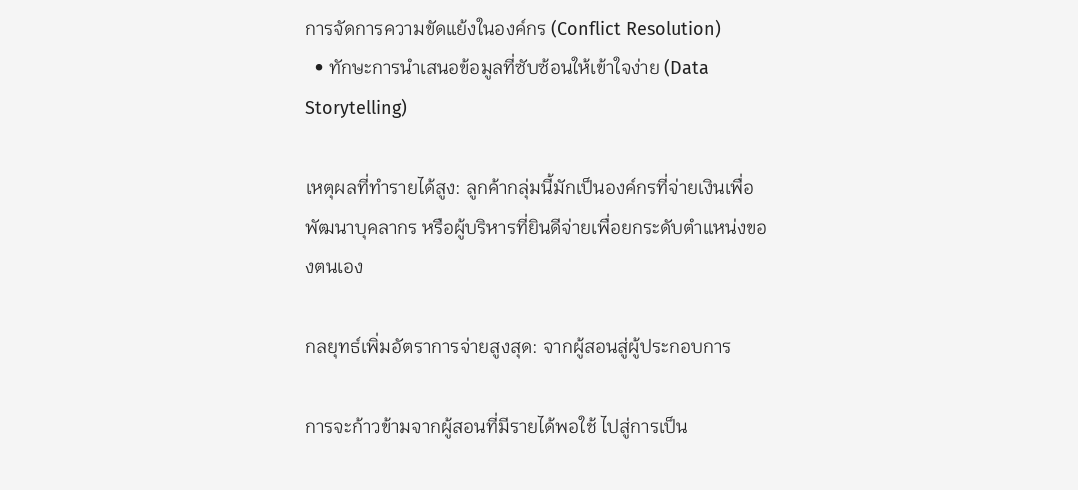การจัดการความขัดแย้งในองค์กร (Conflict Resolution)
  • ทักษะการนำเสนอข้อมูลที่ซับซ้อนให้เข้าใจง่าย (Data Storytelling)

เหตุผลที่ทำรายได้สูง: ลูกค้ากลุ่มนี้มักเป็นองค์กรที่จ่ายเงินเพื่อพัฒนาบุคลากร หรือผู้บริหารที่ยินดีจ่ายเพื่อยกระดับตำแหน่งของตนเอง

กลยุทธ์เพิ่มอัตราการจ่ายสูงสุด: จากผู้สอนสู่ผู้ประกอบการ

การจะก้าวข้ามจากผู้สอนที่มีรายได้พอใช้ ไปสู่การเป็น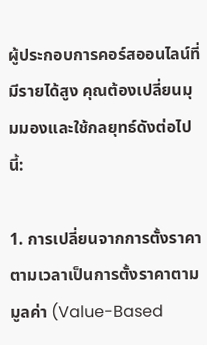ผู้ประกอบการคอร์สออนไลน์ที่มีรายได้สูง คุณต้องเปลี่ยนมุมมองและใช้กลยุทธ์ดังต่อไปนี้:

1. การเปลี่ยนจากการตั้งราคาตามเวลาเป็นการตั้งราคาตามมูลค่า (Value-Based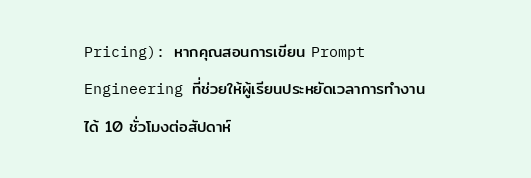Pricing): หากคุณสอนการเขียน Prompt Engineering ที่ช่วยให้ผู้เรียนประหยัดเวลาการทำงานได้ 10 ชั่วโมงต่อสัปดาห์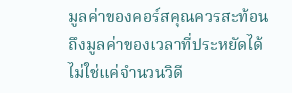มูลค่าของคอร์สคุณควรสะท้อนถึงมูลค่าของเวลาที่ประหยัดได้ ไม่ใช่แค่จำนวนวิดี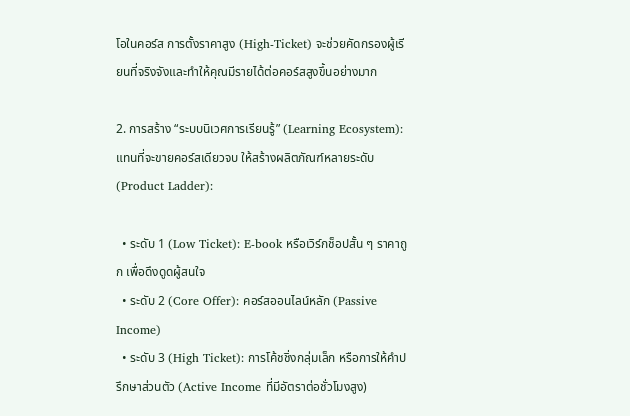โอในคอร์ส การตั้งราคาสูง (High-Ticket) จะช่วยคัดกรองผู้เรียนที่จริงจังและทำให้คุณมีรายได้ต่อคอร์สสูงขึ้นอย่างมาก

2. การสร้าง “ระบบนิเวศการเรียนรู้” (Learning Ecosystem): แทนที่จะขายคอร์สเดียวจบ ให้สร้างผลิตภัณฑ์หลายระดับ (Product Ladder):

  • ระดับ 1 (Low Ticket): E-book หรือเวิร์กช็อปสั้น ๆ ราคาถูก เพื่อดึงดูดผู้สนใจ
  • ระดับ 2 (Core Offer): คอร์สออนไลน์หลัก (Passive Income)
  • ระดับ 3 (High Ticket): การโค้ชชิ่งกลุ่มเล็ก หรือการให้คำปรึกษาส่วนตัว (Active Income ที่มีอัตราต่อชั่วโมงสูง)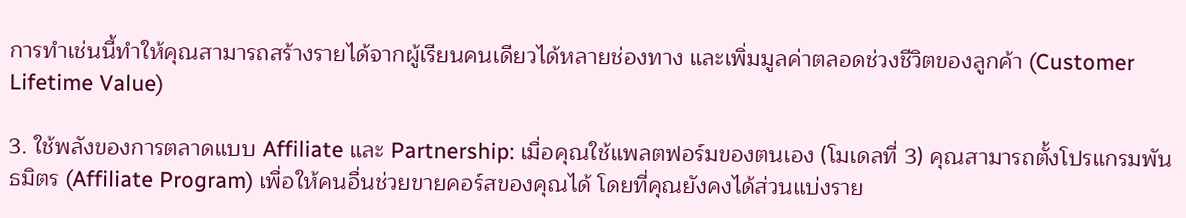การทำเช่นนี้ทำให้คุณสามารถสร้างรายได้จากผู้เรียนคนเดียวได้หลายช่องทาง และเพิ่มมูลค่าตลอดช่วงชีวิตของลูกค้า (Customer Lifetime Value)

3. ใช้พลังของการตลาดแบบ Affiliate และ Partnership: เมื่อคุณใช้แพลตฟอร์มของตนเอง (โมเดลที่ 3) คุณสามารถตั้งโปรแกรมพันธมิตร (Affiliate Program) เพื่อให้คนอื่นช่วยขายคอร์สของคุณได้ โดยที่คุณยังคงได้ส่วนแบ่งราย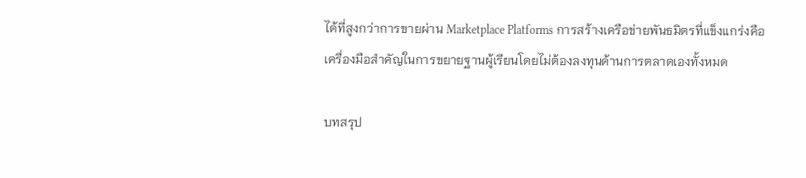ได้ที่สูงกว่าการขายผ่าน Marketplace Platforms การสร้างเครือข่ายพันธมิตรที่แข็งแกร่งคือเครื่องมือสำคัญในการขยายฐานผู้เรียนโดยไม่ต้องลงทุนด้านการตลาดเองทั้งหมด

บทสรุป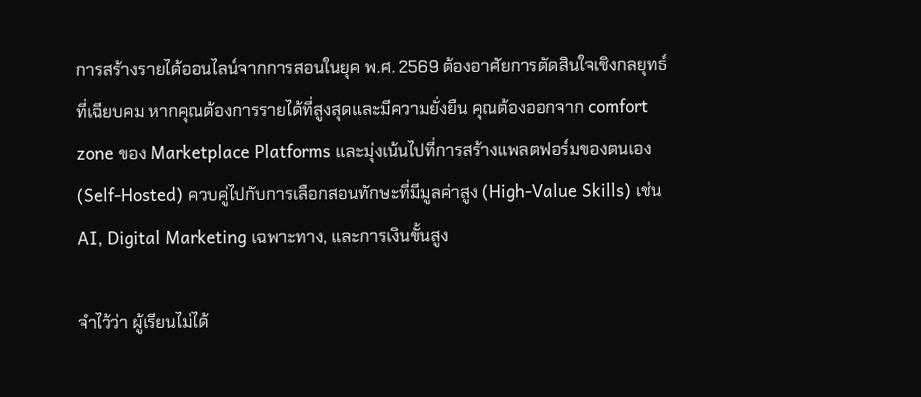การสร้างรายได้ออนไลน์จากการสอนในยุค พ.ศ. 2569 ต้องอาศัยการตัดสินใจเชิงกลยุทธ์ที่เฉียบคม หากคุณต้องการรายได้ที่สูงสุดและมีความยั่งยืน คุณต้องออกจาก comfort zone ของ Marketplace Platforms และมุ่งเน้นไปที่การสร้างแพลตฟอร์มของตนเอง (Self-Hosted) ควบคู่ไปกับการเลือกสอนทักษะที่มีมูลค่าสูง (High-Value Skills) เช่น AI, Digital Marketing เฉพาะทาง, และการเงินขั้นสูง

จำไว้ว่า ผู้เรียนไม่ได้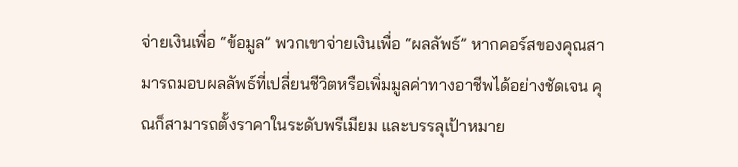จ่ายเงินเพื่อ “ข้อมูล” พวกเขาจ่ายเงินเพื่อ “ผลลัพธ์” หากคอร์สของคุณสามารถมอบผลลัพธ์ที่เปลี่ยนชีวิตหรือเพิ่มมูลค่าทางอาชีพได้อย่างชัดเจน คุณก็สามารถตั้งราคาในระดับพรีเมียม และบรรลุเป้าหมาย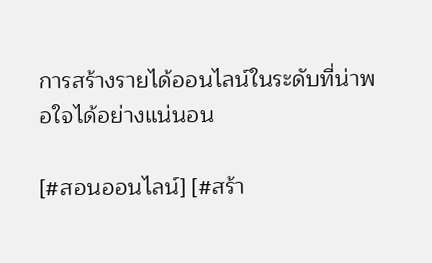การสร้างรายได้ออนไลน์ในระดับที่น่าพอใจได้อย่างแน่นอน

[#สอนออนไลน์] [#สร้า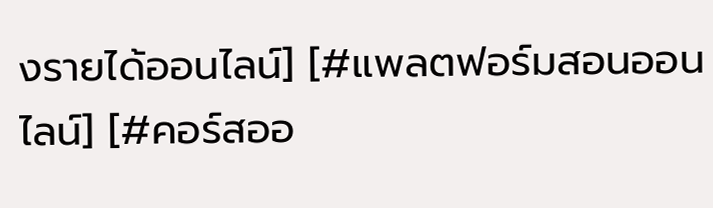งรายได้ออนไลน์] [#แพลตฟอร์มสอนออนไลน์] [#คอร์สออ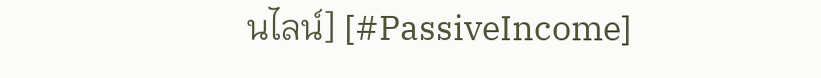นไลน์] [#PassiveIncome]